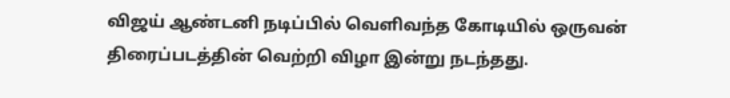விஜய் ஆண்டனி நடிப்பில் வெளிவந்த கோடியில் ஒருவன் திரைப்படத்தின் வெற்றி விழா இன்று நடந்தது.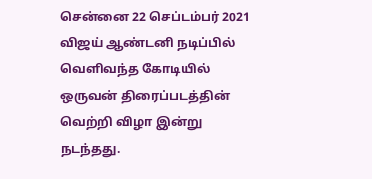சென்னை 22 செப்டம்பர் 2021 விஜய் ஆண்டனி நடிப்பில் வெளிவந்த கோடியில் ஒருவன் திரைப்படத்தின் வெற்றி விழா இன்று நடந்தது.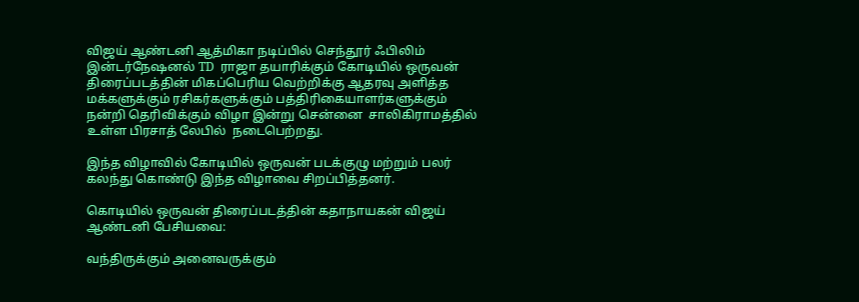விஜய் ஆண்டனி ஆத்மிகா நடிப்பில் செந்தூர் ஃபிலிம் இன்டர்நேஷனல் TD  ராஜா தயாரிக்கும் கோடியில் ஒருவன் திரைப்படத்தின் மிகப்பெரிய வெற்றிக்கு ஆதரவு அளித்த மக்களுக்கும் ரசிகர்களுக்கும் பத்திரிகையாளர்களுக்கும் நன்றி தெரிவிக்கும் விழா இன்று சென்னை  சாலிகிராமத்தில் உள்ள பிரசாத் லேபில்  நடைபெற்றது.

இந்த விழாவில் கோடியில் ஒருவன் படக்குழு மற்றும் பலர் கலந்து கொண்டு இந்த விழாவை சிறப்பித்தனர்.

கொடியில் ஒருவன் திரைப்படத்தின் கதாநாயகன் விஜய் ஆண்டனி பேசியவை:

வந்திருக்கும் அனைவருக்கும்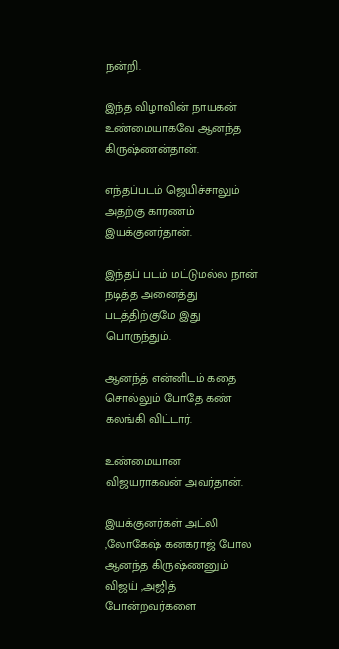நன்றி.

இந்த விழாவின் நாயகன் உண்மையாகவே ஆனந்த கிருஷ்ணன்தான்.

எந்தப்படம் ஜெயிச்சாலும் அதற்கு காரணம் இயக்குனர்தான்.

இந்தப் படம் மட்டுமல்ல நான் நடித்த அனைத்து படத்திற்குமே இது பொருந்தும்.

ஆனந்த் என்னிடம் கதை சொல்லும் போதே கண் கலங்கி விட்டார்.

உண்மையான விஜயராகவன் அவர்தான்.

இயக்குனர்கள் அட்லி ,லோகேஷ் கனகராஜ் போல ஆனந்த கிருஷ்ணனும் விஜய் ,அஜித் போன்றவர்களை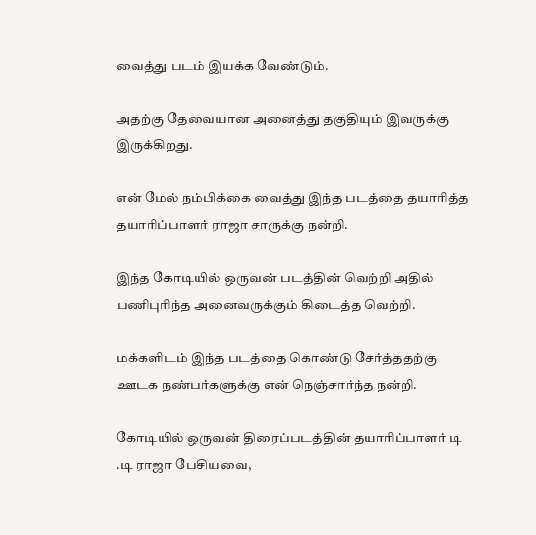வைத்து படம் இயக்க வேண்டும்.

அதற்கு தேவையான அனைத்து தகுதியும் இவருக்கு இருக்கிறது.

என் மேல் நம்பிக்கை வைத்து இந்த படத்தை தயாரித்த தயாரிப்பாளர் ராஜா சாருக்கு நன்றி.

இந்த கோடியில் ஒருவன் படத்தின் வெற்றி அதில் பணிபுரிந்த அனைவருக்கும் கிடைத்த வெற்றி.

மக்களிடம் இந்த படத்தை கொண்டு சேர்த்ததற்கு  ஊடக நண்பர்களுக்கு என் நெஞ்சார்ந்த நன்றி.

கோடியில் ஒருவன் திரைப்படத்தின் தயாரிப்பாளர் டி .டி ராஜா பேசியவை,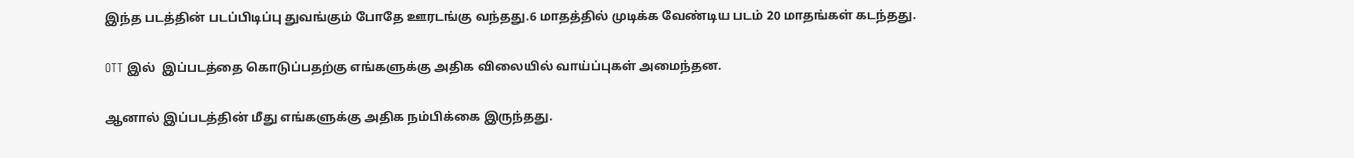இந்த படத்தின் படப்பிடிப்பு துவங்கும் போதே ஊரடங்கு வந்தது.6 மாதத்தில் முடிக்க வேண்டிய படம் 20 மாதங்கள் கடந்தது.

OTT இல்  இப்படத்தை கொடுப்பதற்கு எங்களுக்கு அதிக விலையில் வாய்ப்புகள் அமைந்தன.

ஆனால் இப்படத்தின் மீது எங்களுக்கு அதிக நம்பிக்கை இருந்தது.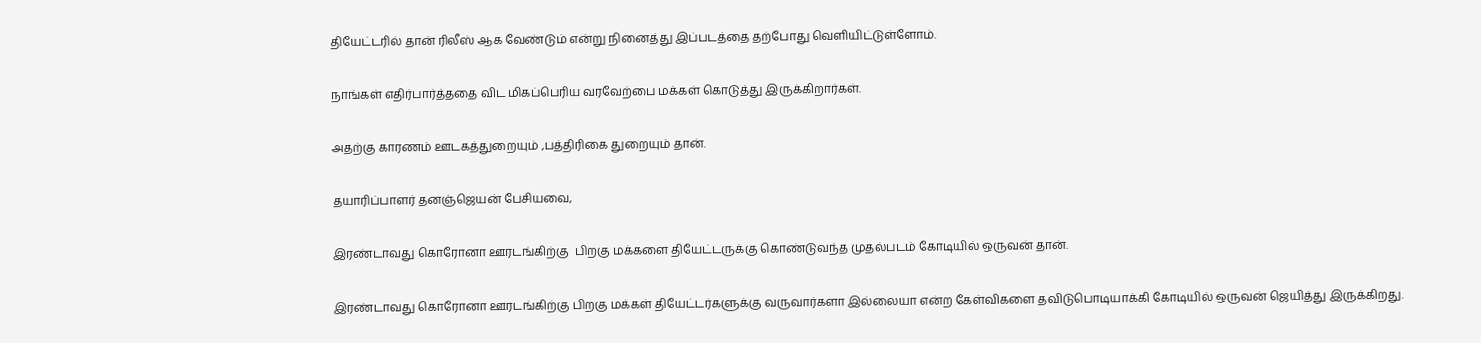தியேட்டரில் தான் ரிலீஸ் ஆக வேண்டும் என்று நினைத்து இப்படத்தை தற்போது வெளியிட்டுள்ளோம்.

நாங்கள் எதிர்பார்த்ததை விட மிகப்பெரிய வரவேற்பை மக்கள் கொடுத்து இருக்கிறார்கள்.

அதற்கு காரணம் ஊடகத்துறையும் ,பத்திரிகை துறையும் தான்.

தயாரிப்பாளர் தனஞ்ஜெயன் பேசியவை,

இரண்டாவது கொரோனா ஊரடங்கிற்கு  பிறகு மக்களை தியேட்டருக்கு கொண்டுவந்த முதல்படம் கோடியில் ஒருவன் தான்.

இரண்டாவது கொரோனா ஊரடங்கிற்கு பிறகு மக்கள் தியேட்டர்களுக்கு வருவார்களா இல்லையா என்ற கேள்விகளை தவிடுபொடியாக்கி கோடியில் ஒருவன் ஜெயித்து இருக்கிறது.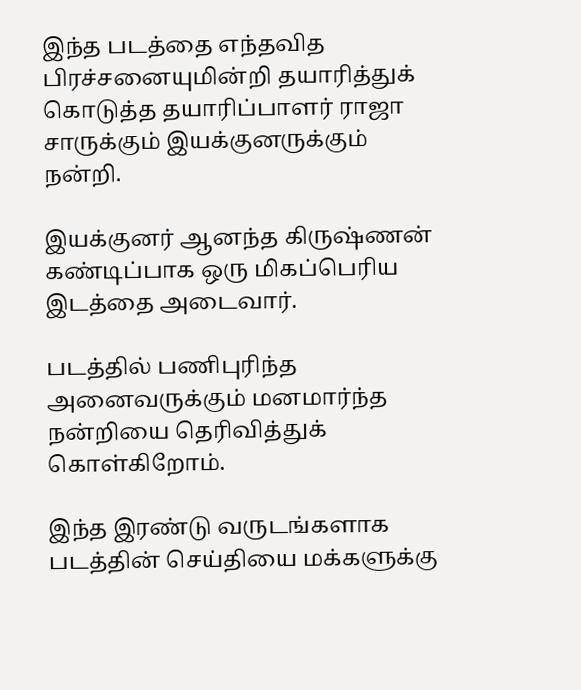இந்த படத்தை எந்தவித பிரச்சனையுமின்றி தயாரித்துக் கொடுத்த தயாரிப்பாளர் ராஜா சாருக்கும் இயக்குனருக்கும் நன்றி.

இயக்குனர் ஆனந்த கிருஷ்ணன் கண்டிப்பாக ஒரு மிகப்பெரிய இடத்தை அடைவார்.

படத்தில் பணிபுரிந்த அனைவருக்கும் மனமார்ந்த நன்றியை தெரிவித்துக் கொள்கிறோம்.

இந்த இரண்டு வருடங்களாக படத்தின் செய்தியை மக்களுக்கு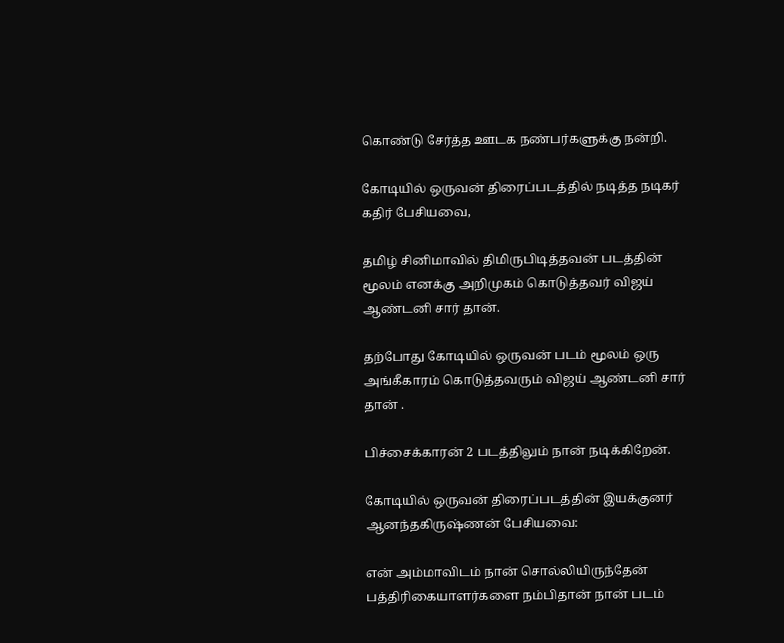கொண்டு சேர்த்த ஊடக நண்பர்களுக்கு நன்றி.

கோடியில் ஒருவன் திரைப்படத்தில் நடித்த நடிகர் கதிர் பேசியவை,

தமிழ் சினிமாவில் திமிருபிடித்தவன் படத்தின் மூலம் எனக்கு அறிமுகம் கொடுத்தவர் விஜய் ஆண்டனி சார் தான்.

தற்போது கோடியில் ஒருவன் படம் மூலம் ஒரு அங்கீகாரம் கொடுத்தவரும் விஜய் ஆண்டனி சார் தான் .

பிச்சைக்காரன் 2 படத்திலும் நான் நடிக்கிறேன்.

கோடியில் ஒருவன் திரைப்படத்தின் இயக்குனர் ஆனந்தகிருஷ்ணன் பேசியவை:

என் அம்மாவிடம் நான் சொல்லியிருந்தேன் பத்திரிகையாளர்களை நம்பிதான் நான் படம்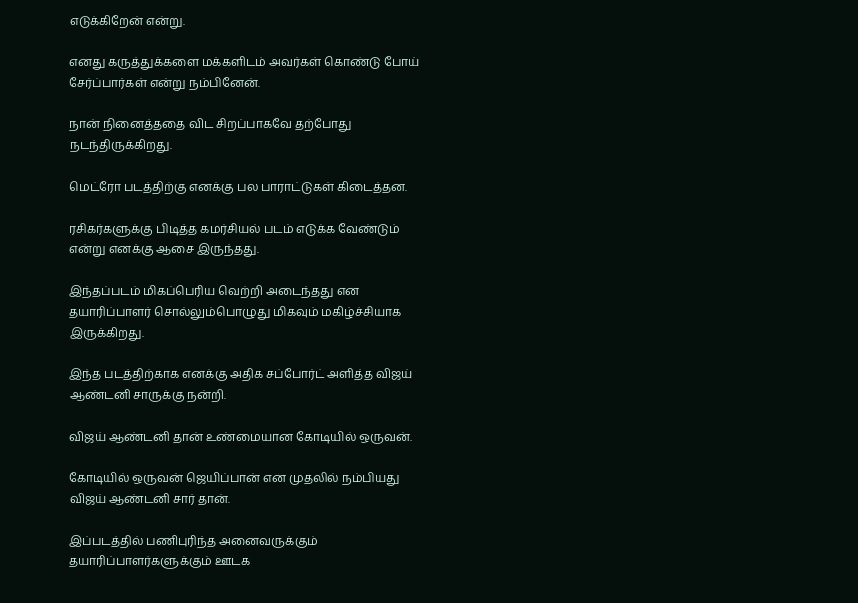எடுக்கிறேன் என்று.

எனது கருத்துக்களை மக்களிடம் அவர்கள் கொண்டு போய் சேர்ப்பார்கள் என்று நம்பினேன்.

நான் நினைத்ததை விட சிறப்பாகவே தற்போது நடந்திருக்கிறது.

மெட்ரோ படத்திற்கு எனக்கு பல பாராட்டுகள் கிடைத்தன.

ரசிகர்களுக்கு பிடித்த கமர்சியல் படம் எடுக்க வேண்டும் என்று எனக்கு ஆசை இருந்தது.

இந்தப்படம் மிகப்பெரிய வெற்றி அடைந்தது என தயாரிப்பாளர் சொல்லும்பொழுது மிகவும் மகிழ்ச்சியாக இருக்கிறது.

இந்த படத்திற்காக எனக்கு அதிக சப்போர்ட் அளித்த விஜய் ஆண்டனி சாருக்கு நன்றி.

விஜய் ஆண்டனி தான் உண்மையான கோடியில் ஒருவன்.

கோடியில் ஒருவன் ஜெயிப்பான் என முதலில் நம்பியது விஜய் ஆண்டனி சார் தான்.

இப்படத்தில் பணிபுரிந்த அனைவருக்கும் தயாரிப்பாளர்களுக்கும் ஊடக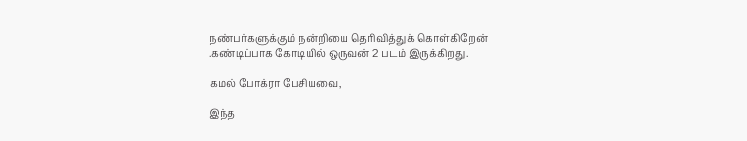நண்பர்களுக்கும் நன்றியை தெரிவித்துக் கொள்கிறேன் .கண்டிப்பாக கோடியில் ஒருவன் 2 படம் இருக்கிறது.

கமல் போக்ரா பேசியவை,

இந்த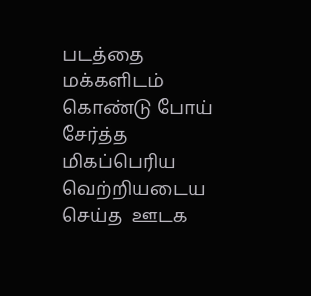படத்தை மக்களிடம் கொண்டு போய் சேர்த்த மிகப்பெரிய வெற்றியடைய செய்த  ஊடக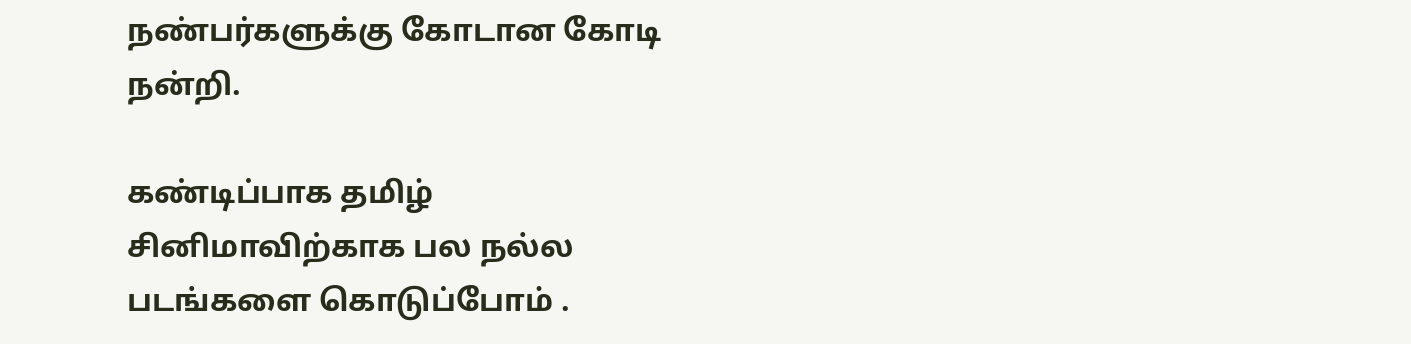நண்பர்களுக்கு கோடான கோடி நன்றி.

கண்டிப்பாக தமிழ் சினிமாவிற்காக பல நல்ல படங்களை கொடுப்போம் .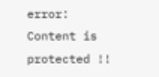error: Content is protected !!